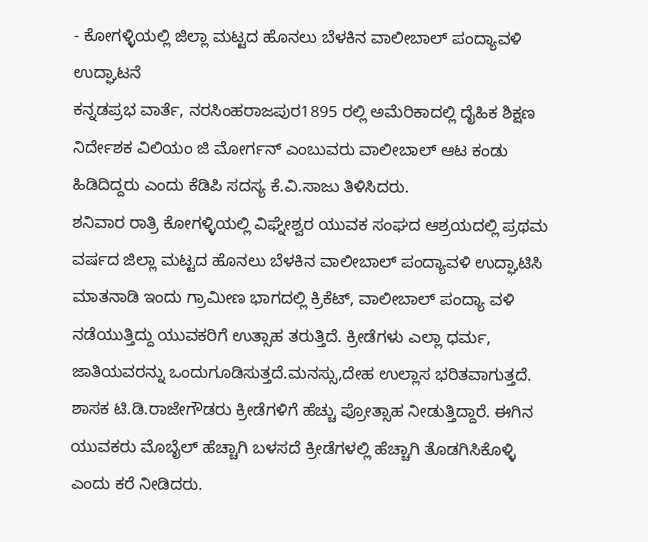- ಕೋಗಳ್ಳಿಯಲ್ಲಿ ಜಿಲ್ಲಾ ಮಟ್ಟದ ಹೊನಲು ಬೆಳಕಿನ ವಾಲೀಬಾಲ್ ಪಂದ್ಯಾವಳಿ ಉದ್ಘಾಟನೆ
ಕನ್ನಡಪ್ರಭ ವಾರ್ತೆ, ನರಸಿಂಹರಾಜಪುರ1895 ರಲ್ಲಿ ಅಮೆರಿಕಾದಲ್ಲಿ ದೈಹಿಕ ಶಿಕ್ಷಣ ನಿರ್ದೇಶಕ ವಿಲಿಯಂ ಜಿ ಮೋರ್ಗನ್ ಎಂಬುವರು ವಾಲೀಬಾಲ್ ಆಟ ಕಂಡು ಹಿಡಿದಿದ್ದರು ಎಂದು ಕೆಡಿಪಿ ಸದಸ್ಯ ಕೆ.ವಿ.ಸಾಜು ತಿಳಿಸಿದರು.
ಶನಿವಾರ ರಾತ್ರಿ ಕೋಗಳ್ಳಿಯಲ್ಲಿ ವಿಘ್ನೇಶ್ವರ ಯುವಕ ಸಂಘದ ಆಶ್ರಯದಲ್ಲಿ ಪ್ರಥಮ ವರ್ಷದ ಜಿಲ್ಲಾ ಮಟ್ಟದ ಹೊನಲು ಬೆಳಕಿನ ವಾಲೀಬಾಲ್ ಪಂದ್ಯಾವಳಿ ಉದ್ಘಾಟಿಸಿ ಮಾತನಾಡಿ ಇಂದು ಗ್ರಾಮೀಣ ಭಾಗದಲ್ಲಿ ಕ್ರಿಕೆಟ್, ವಾಲೀಬಾಲ್ ಪಂದ್ಯಾ ವಳಿ ನಡೆಯುತ್ತಿದ್ದು ಯುವಕರಿಗೆ ಉತ್ಸಾಹ ತರುತ್ತಿದೆ. ಕ್ರೀಡೆಗಳು ಎಲ್ಲಾ ಧರ್ಮ, ಜಾತಿಯವರನ್ನು ಒಂದುಗೂಡಿಸುತ್ತದೆ.ಮನಸ್ಸು,ದೇಹ ಉಲ್ಲಾಸ ಭರಿತವಾಗುತ್ತದೆ. ಶಾಸಕ ಟಿ.ಡಿ.ರಾಜೇಗೌಡರು ಕ್ರೀಡೆಗಳಿಗೆ ಹೆಚ್ಚು ಪ್ರೋತ್ಸಾಹ ನೀಡುತ್ತಿದ್ದಾರೆ. ಈಗಿನ ಯುವಕರು ಮೊಬೈಲ್ ಹೆಚ್ಚಾಗಿ ಬಳಸದೆ ಕ್ರೀಡೆಗಳಲ್ಲಿ ಹೆಚ್ಚಾಗಿ ತೊಡಗಿಸಿಕೊಳ್ಳಿ ಎಂದು ಕರೆ ನೀಡಿದರು.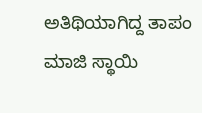ಅತಿಥಿಯಾಗಿದ್ದ ತಾಪಂ ಮಾಜಿ ಸ್ಥಾಯಿ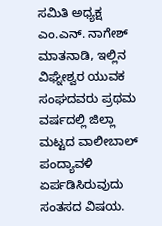ಸಮಿತಿ ಅಧ್ಯಕ್ಷ ಎಂ.ಎನ್. ನಾಗೇಶ್ ಮಾತನಾಡಿ, ಇಲ್ಲಿನ ವಿಘ್ನೇಶ್ವರ ಯುವಕ ಸಂಘದವರು ಪ್ರಥಮ ವರ್ಷದಲ್ಲಿ ಜಿಲ್ಲಾ ಮಟ್ಟದ ವಾಲೀಬಾಲ್ ಪಂದ್ಯಾವಳಿ ಏರ್ಪಡಿಸಿರುವುದು ಸಂತಸದ ವಿಷಯ.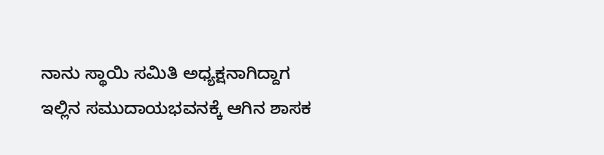ನಾನು ಸ್ಥಾಯಿ ಸಮಿತಿ ಅಧ್ಯಕ್ಷನಾಗಿದ್ದಾಗ ಇಲ್ಲಿನ ಸಮುದಾಯಭವನಕ್ಕೆ ಆಗಿನ ಶಾಸಕ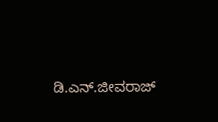ಡಿ.ಎನ್.ಜೀವರಾಜ್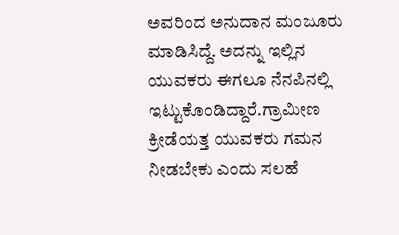ಅವರಿಂದ ಅನುದಾನ ಮಂಜೂರು ಮಾಡಿಸಿದ್ದೆ. ಅದನ್ನು ಇಲ್ಲಿನ ಯುವಕರು ಈಗಲೂ ನೆನಪಿನಲ್ಲಿ ಇಟ್ಟುಕೊಂಡಿದ್ದಾರೆ.ಗ್ರಾಮೀಣ ಕ್ರೀಡೆಯತ್ತ ಯುವಕರು ಗಮನ ನೀಡಬೇಕು ಎಂದು ಸಲಹೆ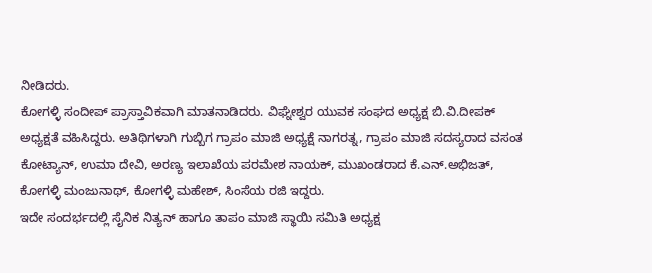ನೀಡಿದರು.
ಕೋಗಳ್ಳಿ ಸಂದೀಪ್ ಪ್ರಾಸ್ತಾವಿಕವಾಗಿ ಮಾತನಾಡಿದರು. ವಿಘ್ನೇಶ್ವರ ಯುವಕ ಸಂಘದ ಅಧ್ಯಕ್ಷ ಬಿ.ವಿ.ದೀಪಕ್ ಅಧ್ಯಕ್ಷತೆ ವಹಿಸಿದ್ದರು. ಅತಿಥಿಗಳಾಗಿ ಗುಬ್ಬಿಗ ಗ್ರಾಪಂ ಮಾಜಿ ಅಧ್ಯಕ್ಷೆ ನಾಗರತ್ನ, ಗ್ರಾಪಂ ಮಾಜಿ ಸದಸ್ಯರಾದ ವಸಂತ ಕೋಟ್ಯಾನ್, ಉಮಾ ದೇವಿ, ಅರಣ್ಯ ಇಲಾಖೆಯ ಪರಮೇಶ ನಾಯಕ್, ಮುಖಂಡರಾದ ಕೆ.ಎನ್.ಅಭಿಜತ್, ಕೋಗಳ್ಳಿ ಮಂಜುನಾಥ್, ಕೋಗಳ್ಳಿ ಮಹೇಶ್, ಸಿಂಸೆಯ ರಜಿ ಇದ್ದರು.
ಇದೇ ಸಂದರ್ಭದಲ್ಲಿ ಸೈನಿಕ ನಿತ್ಯನ್ ಹಾಗೂ ತಾಪಂ ಮಾಜಿ ಸ್ಥಾಯಿ ಸಮಿತಿ ಅಧ್ಯಕ್ಷ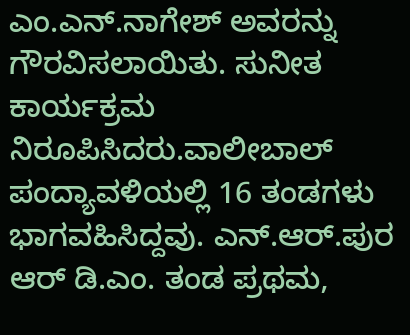ಎಂ.ಎನ್.ನಾಗೇಶ್ ಅವರನ್ನು ಗೌರವಿಸಲಾಯಿತು. ಸುನೀತ ಕಾರ್ಯಕ್ರಮ ನಿರೂಪಿಸಿದರು.ವಾಲೀಬಾಲ್ ಪಂದ್ಯಾವಳಿಯಲ್ಲಿ 16 ತಂಡಗಳು ಭಾಗವಹಿಸಿದ್ದವು. ಎನ್.ಆರ್.ಪುರ ಆರ್ ಡಿ.ಎಂ. ತಂಡ ಪ್ರಥಮ,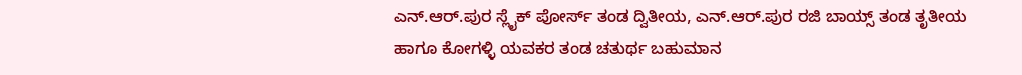ಎನ್.ಆರ್.ಪುರ ಸ್ಲೈಕ್ ಪೋರ್ಸ್ ತಂಡ ದ್ವಿತೀಯ, ಎನ್.ಆರ್.ಪುರ ರಜಿ ಬಾಯ್ಸ್ ತಂಡ ತೃತೀಯ ಹಾಗೂ ಕೋಗಳ್ಳಿ ಯವಕರ ತಂಡ ಚತುರ್ಥ ಬಹುಮಾನ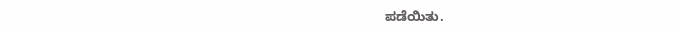ಪಡೆಯಿತು.